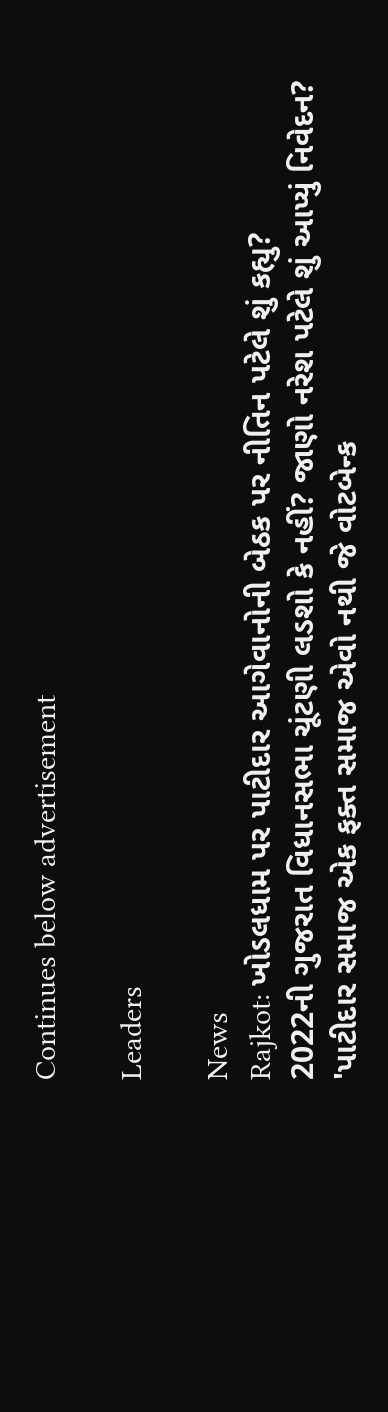Continues below advertisement

Leaders

News
Rajkot: ખોડલધામ પર પાટીદાર આગેવાનોની બેઠક પર નીતિન પટેલે શું કહ્યુ?
2022ની ગુજરાત વિધાનસભા ચૂંટણી લડશો કે નહીં? જાણો નરેશ પટેલે શું આપ્યું નિવેદન?
'પાટીદાર સમાજ એક ફક્ત સમાજ એવો નથી જે વોટબેન્ક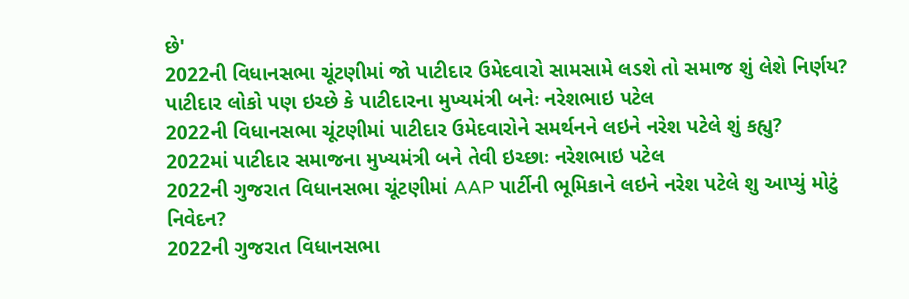છે'
2022ની વિધાનસભા ચૂંટણીમાં જો પાટીદાર ઉમેદવારો સામસામે લડશે તો સમાજ શું લેશે નિર્ણય?
પાટીદાર લોકો પણ ઇચ્છે કે પાટીદારના મુખ્યમંત્રી બનેઃ નરેશભાઇ પટેલ
2022ની વિધાનસભા ચૂંટણીમાં પાટીદાર ઉમેદવારોને સમર્થનને લઇને નરેશ પટેલે શું કહ્યુ?
2022માં પાટીદાર સમાજના મુખ્યમંત્રી બને તેવી ઇચ્છાઃ નરેશભાઇ પટેલ
2022ની ગુજરાત વિધાનસભા ચૂંટણીમાં AAP પાર્ટીની ભૂમિકાને લઇને નરેશ પટેલે શુ આપ્યું મોટું નિવેદન?
2022ની ગુજરાત વિધાનસભા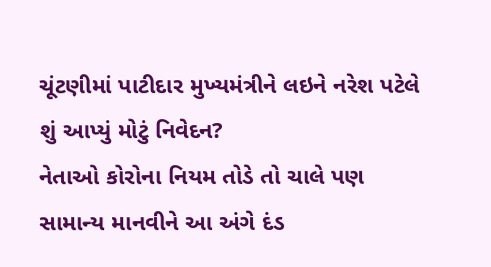ચૂંટણીમાં પાટીદાર મુખ્યમંત્રીને લઇને નરેશ પટેલે શું આપ્યું મોટું નિવેદન?
નેતાઓ કોરોના નિયમ તોડે તો ચાલે પણ સામાન્ય માનવીને આ અંગે દંડ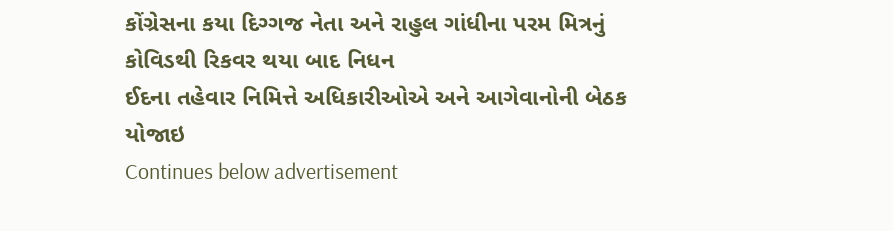કોંગ્રેસના કયા દિગ્ગજ નેતા અને રાહુલ ગાંધીના પરમ મિત્રનું કોવિડથી રિકવર થયા બાદ નિધન
ઈદના તહેવાર નિમિત્તે અધિકારીઓએ અને આગેવાનોની બેઠક યોજાઇ
Continues below advertisement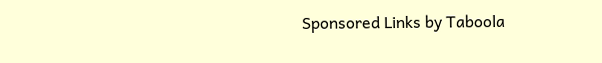Sponsored Links by Taboola